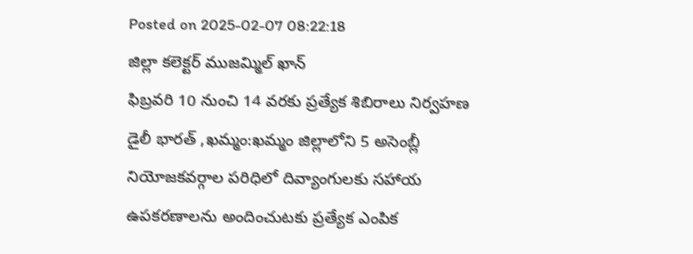Posted on 2025-02-07 08:22:18
జిల్లా కలెక్టర్ ముజమ్మిల్ ఖాన్
ఫిబ్రవరి 10 నుంచి 14 వరకు ప్రత్యేక శిబిరాలు నిర్వహణ
డైలీ భారత్ ,ఖమ్మం:ఖమ్మం జిల్లాలోని 5 అసెంబ్లీ నియోజకవర్గాల పరిధిలో దివ్యాంగులకు సహాయ ఉపకరణాలను అందించుటకు ప్రత్యేక ఎంపిక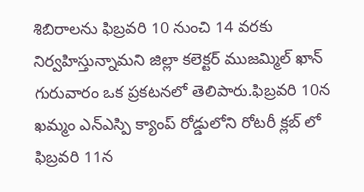శిబిరాలను ఫిబ్రవరి 10 నుంచి 14 వరకు నిర్వహిస్తున్నామని జిల్లా కలెక్టర్ ముజమ్మిల్ ఖాన్ గురువారం ఒక ప్రకటనలో తెలిపారు.ఫిబ్రవరి 10న ఖమ్మం ఎన్ఎస్పి క్యాంప్ రోడ్డులోని రోటరీ క్లబ్ లో ఫిబ్రవరి 11న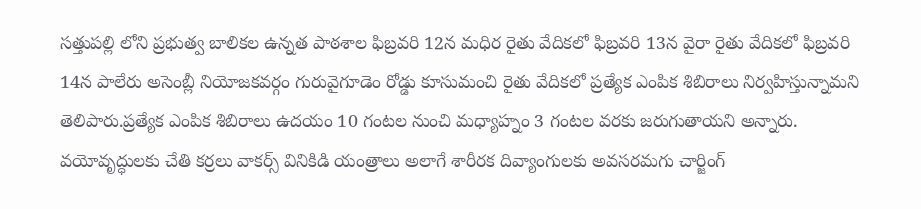సత్తుపల్లి లోని ప్రభుత్వ బాలికల ఉన్నత పాఠశాల ఫిబ్రవరి 12న మధిర రైతు వేదికలో ఫిబ్రవరి 13న వైరా రైతు వేదికలో ఫిబ్రవరి 14న పాలేరు అసెంబ్లీ నియోజకవర్గం గురువైగూడెం రోడ్డు కూసుమంచి రైతు వేదికలో ప్రత్యేక ఎంపిక శిబిరాలు నిర్వహిస్తున్నామని తెలిపారు.ప్రత్యేక ఎంపిక శిబిరాలు ఉదయం 10 గంటల నుంచి మధ్యాహ్నం 3 గంటల వరకు జరుగుతాయని అన్నారు. వయోవృద్ధులకు చేతి కర్రలు వాకర్స్ వినికిడి యంత్రాలు అలాగే శారీరక దివ్యాంగులకు అవసరమగు చార్జింగ్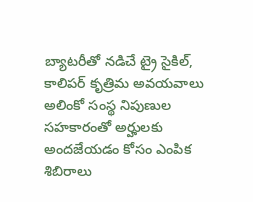బ్యాటరీతో నడిచే ట్రై సైకిల్, కాలిపర్ కృత్రిమ అవయవాలు అలింకో సంస్థ నిపుణుల సహకారంతో అర్హులకు అందజేయడం కోసం ఎంపిక శిబిరాలు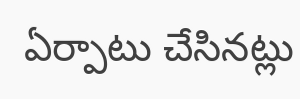ఏర్పాటు చేసినట్లు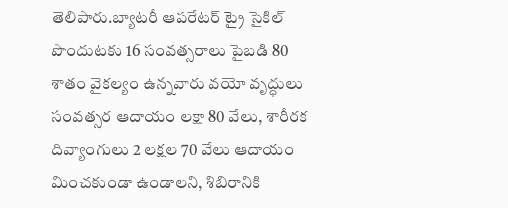తెలిపారు.బ్యాటరీ ఆపరేటర్ ట్రై సైకిల్ పొందుటకు 16 సంవత్సరాలు పైబడి 80 శాతం వైకల్యం ఉన్నవారు వయో వృద్ధులు సంవత్సర ఆదాయం లక్షా 80 వేలు, శారీరక దివ్యాంగులు 2 లక్షల 70 వేలు ఆదాయం మించకుండా ఉండాలని, శిబిరానికి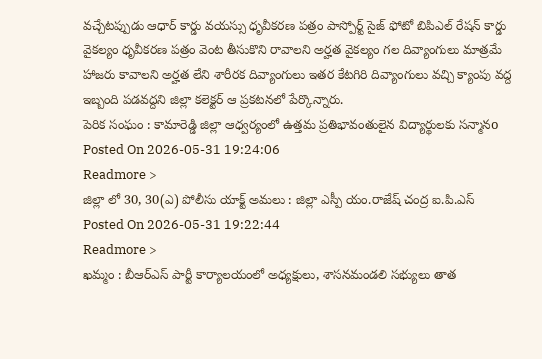వచ్చేటప్పుడు ఆధార్ కార్డు వయస్సు ధృవీకరణ పత్రం పాస్పోర్ట్ సైజ్ ఫోటో బిపిఎల్ రేషన్ కార్డు వైకల్యం ధృవీకరణ పత్రం వెంట తీసుకొని రావాలని అర్హత వైకల్యం గల దివ్యాంగులు మాత్రమే హాజరు కావాలని అర్హత లేని శారీరక దివ్యాంగులు ఇతర కేటగిరి దివ్యాంగులు వచ్చి క్యాంపు వద్ద ఇబ్బంది పడవద్దని జిల్లా కలెక్టర్ ఆ ప్రకటనలో పేర్కొన్నారు.
పెరిక సంఘం : కామారెడ్డి జిల్లా ఆధ్వర్యంలో ఉత్తమ ప్రతిభావంతులైన విద్యార్థులకు సన్మానo
Posted On 2026-05-31 19:24:06
Readmore >
జిల్లా లో 30, 30(ఎ) పోలీసు యాక్ట్ అమలు : జిల్లా ఎస్పీ యం.రాజేష్ చంద్ర ఐ.పి.ఎస్
Posted On 2026-05-31 19:22:44
Readmore >
ఖమ్మం : బీఆర్ఎస్ పార్టీ కార్యాలయంలో అధ్యక్షులు, శాసనమండలి సభ్యులు తాత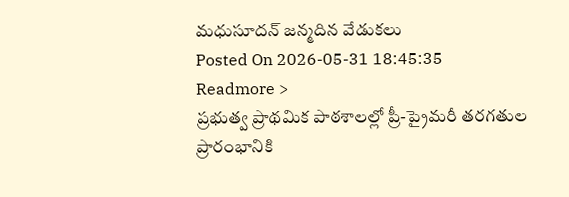మధుసూదన్ జన్మదిన వేడుకలు
Posted On 2026-05-31 18:45:35
Readmore >
ప్రభుత్వ ప్రాథమిక పాఠశాలల్లో ప్రీ-ప్రైమరీ తరగతుల ప్రారంభానికి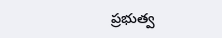ప్రభుత్వ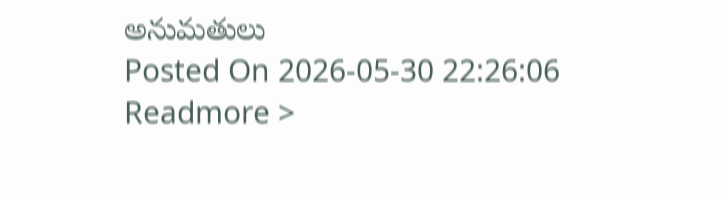అనుమతులు
Posted On 2026-05-30 22:26:06
Readmore >